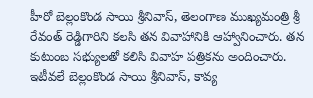హీరో బెల్లంకొండ సాయి శ్రీనివాస్, తెలంగాణ ముఖ్యమంత్రి శ్రీ రేవంత్ రెడ్డిగారిని కలసి తన వివాహానికి ఆహ్వానించారు. తన కుటుంబ సభ్యులతో కలిసి వివాహ పత్రికను అందించారు.
ఇటీవలే బెల్లంకొండ సాయి శ్రీనివాస్, కావ్య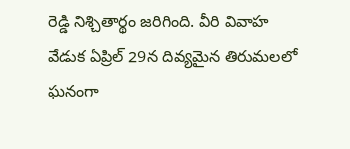రెడ్డి నిశ్చితార్థం జరిగింది. వీరి వివాహ వేడుక ఏప్రిల్ 29న దివ్యమైన తిరుమలలో ఘనంగా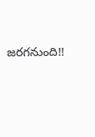జరగనుంది!!